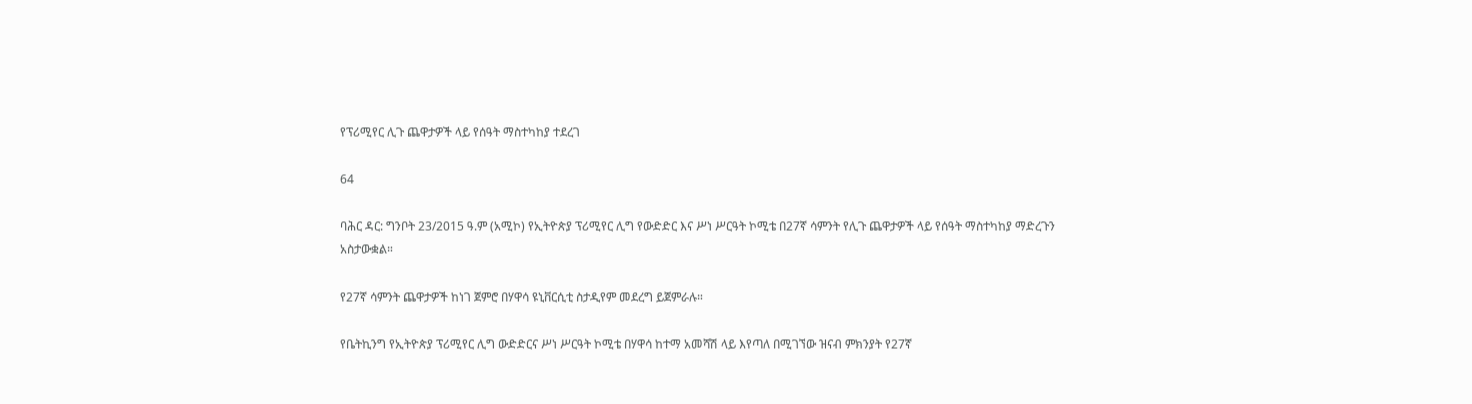የፕሪሚየር ሊጉ ጨዋታዎች ላይ የሰዓት ማስተካከያ ተደረገ

64

ባሕር ዳር: ግንቦት 23/2015 ዓ.ም (አሚኮ) የኢትዮጵያ ፕሪሚየር ሊግ የውድድር እና ሥነ ሥርዓት ኮሚቴ በ27ኛ ሳምንት የሊጉ ጨዋታዎች ላይ የሰዓት ማስተካከያ ማድረጉን አስታውቋል።

የ27ኛ ሳምንት ጨዋታዎች ከነገ ጀምሮ በሃዋሳ ዩኒቨርሲቲ ስታዲየም መደረግ ይጀምራሉ።

የቤትኪንግ የኢትዮጵያ ፕሪሚየር ሊግ ውድድርና ሥነ ሥርዓት ኮሚቴ በሃዋሳ ከተማ አመሻሽ ላይ እየጣለ በሚገኘው ዝናብ ምክንያት የ27ኛ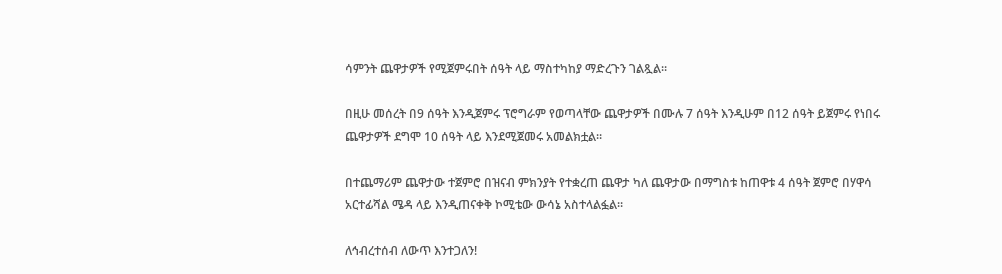ሳምንት ጨዋታዎች የሚጀምሩበት ሰዓት ላይ ማስተካከያ ማድረጉን ገልጿል።

በዚሁ መሰረት በ9 ሰዓት እንዲጀምሩ ፕሮግራም የወጣላቸው ጨዋታዎች በሙሉ 7 ሰዓት እንዲሁም በ12 ሰዓት ይጀምሩ የነበሩ ጨዋታዎች ደግሞ 10 ሰዓት ላይ እንደሚጀመሩ አመልክቷል።

በተጨማሪም ጨዋታው ተጀምሮ በዝናብ ምክንያት የተቋረጠ ጨዋታ ካለ ጨዋታው በማግስቱ ከጠዋቱ 4 ሰዓት ጀምሮ በሃዋሳ አርተፊሻል ሜዳ ላይ እንዲጠናቀቅ ኮሚቴው ውሳኔ አስተላልፏል።

ለኅብረተሰብ ለውጥ እንተጋለን!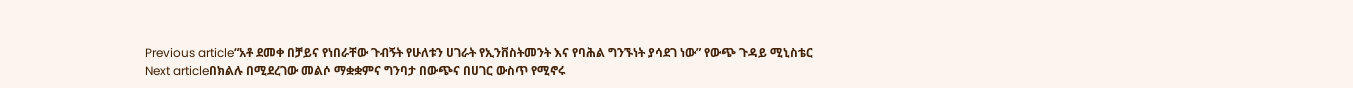Previous article“አቶ ደመቀ በቻይና የነበራቸው ጉብኝት የሁለቱን ሀገራት የኢንቨስትመንት እና የባሕል ግንኙነት ያሳደገ ነው” የውጭ ጉዳይ ሚኒስቴር
Next articleበክልሉ በሚደረገው መልሶ ማቋቋምና ግንባታ በውጭና በሀገር ውስጥ የሚኖሩ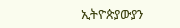ኢትዮጵያውያን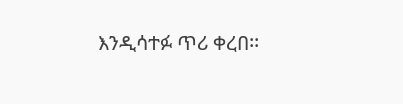እንዲሳተፉ ጥሪ ቀረበ፡፡